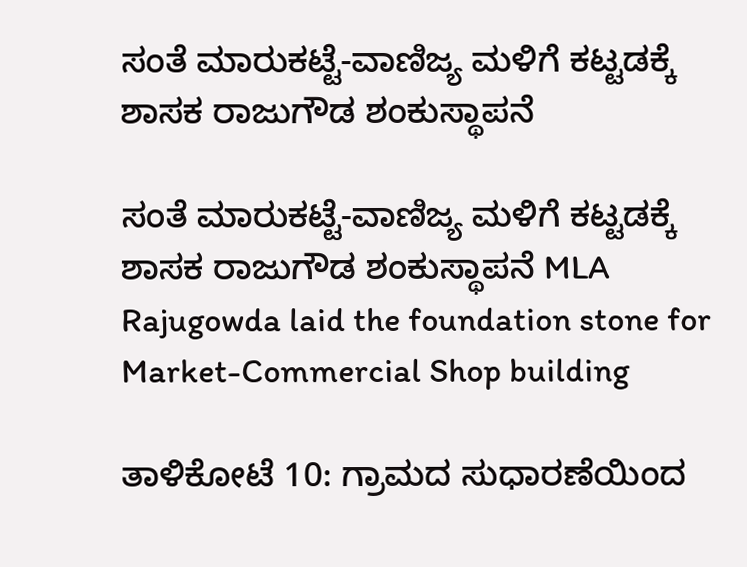ಸಂತೆ ಮಾರುಕಟ್ಟೆ-ವಾಣಿಜ್ಯ ಮಳಿಗೆ ಕಟ್ಟಡಕ್ಕೆ ಶಾಸಕ ರಾಜುಗೌಡ ಶಂಕುಸ್ಥಾಪನೆ

ಸಂತೆ ಮಾರುಕಟ್ಟೆ-ವಾಣಿಜ್ಯ ಮಳಿಗೆ ಕಟ್ಟಡಕ್ಕೆ ಶಾಸಕ ರಾಜುಗೌಡ ಶಂಕುಸ್ಥಾಪನೆ MLA Rajugowda laid the foundation stone for Market-Commercial Shop building

ತಾಳಿಕೋಟೆ 10: ಗ್ರಾಮದ ಸುಧಾರಣೆಯಿಂದ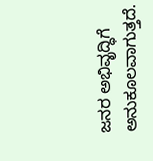ಜನರ ಅಭಿವೃದ್ಧಿಗೆ ಅನುಕೂಲವಾಗುತ್ತದೆ.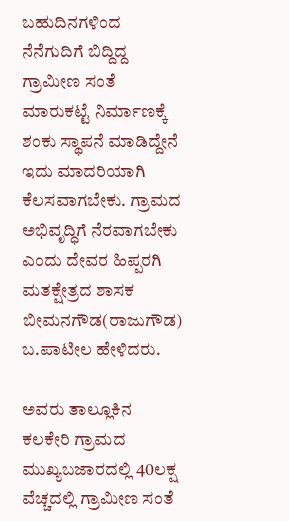ಬಹುದಿನಗಳಿಂದ ನೆನೆಗುದಿಗೆ ಬಿದ್ದಿದ್ದ ಗ್ರಾಮೀಣ ಸಂತೆ ಮಾರುಕಟ್ಟೆ ನಿರ್ಮಾಣಕ್ಕೆ ಶಂಕು ಸ್ಥಾಪನೆ ಮಾಡಿದ್ದೇನೆ ಇದು ಮಾದರಿಯಾಗಿ ಕೆಲಸವಾಗಬೇಕು. ಗ್ರಾಮದ ಅಭಿವೃದ್ಧಿಗೆ ನೆರವಾಗಬೇಕು ಎಂದು ದೇವರ ಹಿಪ್ಪರಗಿ ಮತಕ್ಷೇತ್ರದ ಶಾಸಕ ಬೀಮನಗೌಡ(ರಾಜುಗೌಡ) ಬ.ಪಾಟೀಲ ಹೇಳಿದರು.

ಅವರು ತಾಲ್ಲೂಕಿನ ಕಲಕೇರಿ ಗ್ರಾಮದ ಮುಖ್ಯಬಜಾರದಲ್ಲಿ 40ಲಕ್ಷ ವೆಚ್ಚದಲ್ಲಿ ಗ್ರಾಮೀಣ ಸಂತೆ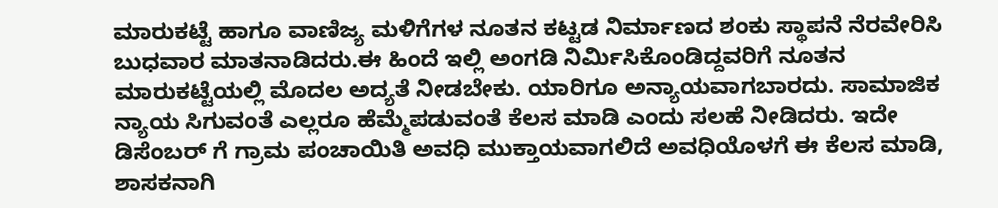ಮಾರುಕಟ್ಟೆ ಹಾಗೂ ವಾಣಿಜ್ಯ ಮಳಿಗೆಗಳ ನೂತನ ಕಟ್ಟಡ ನಿರ್ಮಾಣದ ಶಂಕು ಸ್ಥಾಪನೆ ನೆರವೇರಿಸಿ ಬುಧವಾರ ಮಾತನಾಡಿದರು.ಈ ಹಿಂದೆ ಇಲ್ಲಿ ಅಂಗಡಿ ನಿರ್ಮಿಸಿಕೊಂಡಿದ್ದವರಿಗೆ ನೂತನ ಮಾರುಕಟ್ಟೆಯಲ್ಲಿ ಮೊದಲ ಅದ್ಯತೆ ನೀಡಬೇಕು. ಯಾರಿಗೂ ಅನ್ಯಾಯವಾಗಬಾರದು. ಸಾಮಾಜಿಕ ನ್ಯಾಯ ಸಿಗುವಂತೆ ಎಲ್ಲರೂ ಹೆಮ್ಮೆಪಡುವಂತೆ ಕೆಲಸ ಮಾಡಿ ಎಂದು ಸಲಹೆ ನೀಡಿದರು. ಇದೇ ಡಿಸೆಂಬರ್ ಗೆ ಗ್ರಾಮ ಪಂಚಾಯಿತಿ ಅವಧಿ ಮುಕ್ತಾಯವಾಗಲಿದೆ ಅವಧಿಯೊಳಗೆ ಈ ಕೆಲಸ ಮಾಡಿ, ಶಾಸಕನಾಗಿ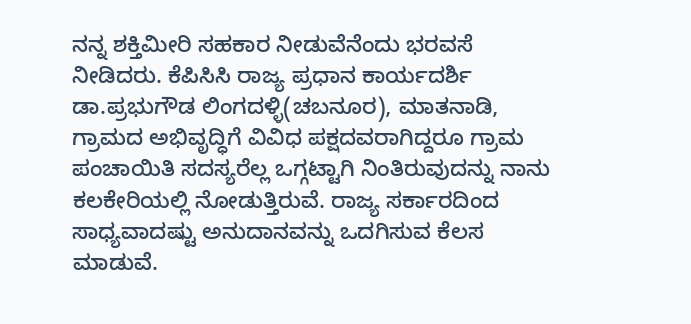ನನ್ನ ಶಕ್ತಿಮೀರಿ ಸಹಕಾರ ನೀಡುವೆನೆಂದು ಭರವಸೆ ನೀಡಿದರು. ಕೆಪಿಸಿಸಿ ರಾಜ್ಯ ಪ್ರಧಾನ ಕಾರ್ಯದರ್ಶಿ ಡಾ.ಪ್ರಭುಗೌಡ ಲಿಂಗದಳ್ಳಿ(ಚಬನೂರ), ಮಾತನಾಡಿ, ಗ್ರಾಮದ ಅಭಿವೃದ್ಧಿಗೆ ವಿವಿಧ ಪಕ್ಷದವರಾಗಿದ್ದರೂ ಗ್ರಾಮ ಪಂಚಾಯಿತಿ ಸದಸ್ಯರೆಲ್ಲ ಒಗ್ಗಟ್ಟಾಗಿ ನಿಂತಿರುವುದನ್ನು ನಾನು ಕಲಕೇರಿಯಲ್ಲಿ ನೋಡುತ್ತಿರುವೆ. ರಾಜ್ಯ ಸರ್ಕಾರದಿಂದ ಸಾಧ್ಯವಾದಷ್ಟು ಅನುದಾನವನ್ನು ಒದಗಿಸುವ ಕೆಲಸ ಮಾಡುವೆ.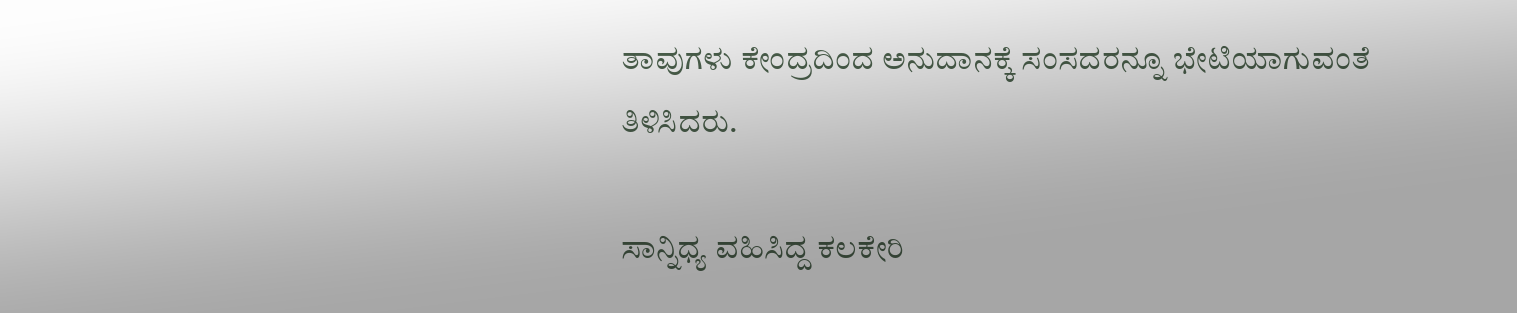ತಾವುಗಳು ಕೇಂದ್ರದಿಂದ ಅನುದಾನಕ್ಕೆ ಸಂಸದರನ್ನೂ ಭೇಟಿಯಾಗುವಂತೆ ತಿಳಿಸಿದರು.

ಸಾನ್ನಿಧ್ಯ ವಹಿಸಿದ್ದ ಕಲಕೇರಿ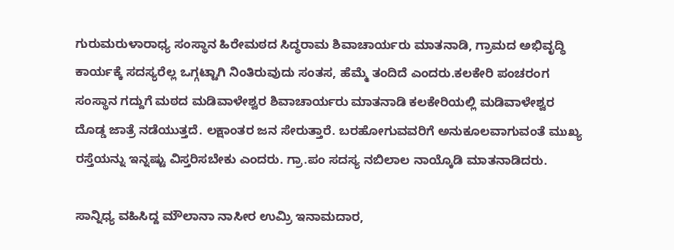ಗುರುಮರುಳಾರಾಧ್ಯ ಸಂಸ್ಥಾನ ಹಿರೇಮಠದ ಸಿದ್ಧರಾಮ ಶಿವಾಚಾರ್ಯರು ಮಾತನಾಡಿ, ಗ್ರಾಮದ ಅಭಿವೃದ್ಧಿ ಕಾರ್ಯಕ್ಕೆ ಸದಸ್ಯರೆಲ್ಲ ಒಗ್ಗಟ್ಟಾಗಿ ನಿಂತಿರುವುದು ಸಂತಸ, ಹೆಮ್ಮೆ ತಂದಿದೆ ಎಂದರು.ಕಲಕೇರಿ ಪಂಚರಂಗ ಸಂಸ್ಥಾನ ಗದ್ದುಗೆ ಮಠದ ಮಡಿವಾಳೇಶ್ವರ ಶಿವಾಚಾರ್ಯರು ಮಾತನಾಡಿ ಕಲಕೇರಿಯಲ್ಲಿ ಮಡಿವಾಳೇಶ್ವರ ದೊಡ್ಡ ಜಾತ್ರೆ ನಡೆಯುತ್ತದೆ. ಲಕ್ಷಾಂತರ ಜನ ಸೇರುತ್ತಾರೆ. ಬರಹೋಗುವವರಿಗೆ ಅನುಕೂಲವಾಗುವಂತೆ ಮುಖ್ಯ ರಸ್ತೆಯನ್ನು ಇನ್ನಷ್ಟು ವಿಸ್ತರಿಸಬೇಕು ಎಂದರು. ಗ್ರಾ.ಪಂ ಸದಸ್ಯ ನಬಿಲಾಲ ನಾಯ್ಕೊಡಿ ಮಾತನಾಡಿದರು.

ಸಾನ್ನಿಧ್ಯ ವಹಿಸಿದ್ದ ಮೌಲಾನಾ ನಾಸೀರ ಉಮ್ರಿ ಇನಾಮದಾರ,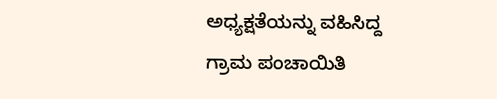ಅಧ್ಯಕ್ಷತೆಯನ್ನು ವಹಿಸಿದ್ದ ಗ್ರಾಮ ಪಂಚಾಯಿತಿ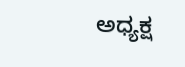ಅಧ್ಯಕ್ಷ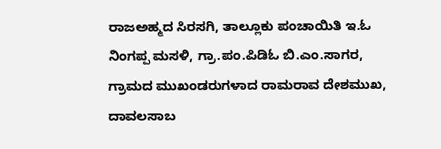ರಾಜಅಹ್ಮದ ಸಿರಸಗಿ, ತಾಲ್ಲೂಕು ಪಂಚಾಯಿತಿ ಇ.ಓ ನಿಂಗಪ್ಪ ಮಸಳಿ, ಗ್ರಾ.ಪಂ.ಪಿಡಿಓ ಬಿ.ಎಂ.ಸಾಗರ, ಗ್ರಾಮದ ಮುಖಂಡರುಗಳಾದ ರಾಮರಾವ ದೇಶಮುಖ, ದಾವಲಸಾಬ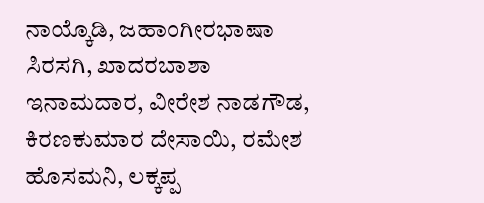ನಾಯ್ಕೊಡಿ, ಜಹಾಂಗೀರಭಾಷಾ ಸಿರಸಗಿ, ಖಾದರಬಾಶಾ ಇನಾಮದಾರ, ವೀರೇಶ ನಾಡಗೌಡ, ಕಿರಣಕುಮಾರ ದೇಸಾಯಿ, ರಮೇಶ ಹೊಸಮನಿ, ಲಕ್ಕಪ್ಪ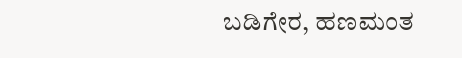ಬಡಿಗೇರ, ಹಣಮಂತ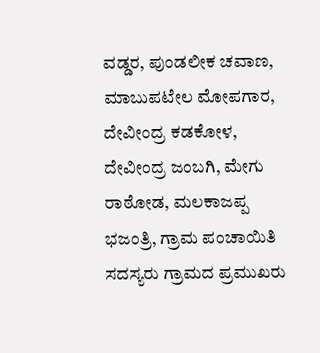ವಡ್ಡರ, ಪುಂಡಲೀಕ ಚವಾಣ, ಮಾಬುಪಟೇಲ ಮೋಪಗಾರ, ದೇವೀಂದ್ರ ಕಡಕೋಳ, ದೇವೀಂದ್ರ ಜಂಬಗಿ, ಮೇಗು ರಾಠೋಡ, ಮಲಕಾಜಪ್ಪ ಭಜಂತ್ರಿ, ಗ್ರಾಮ ಪಂಚಾಯಿತಿ ಸದಸ್ಯರು ಗ್ರಾಮದ ಪ್ರಮುಖರು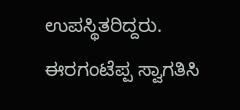ಉಪಸ್ಥಿತರಿದ್ದರು. ಈರಗಂಟೆಪ್ಪ ಸ್ವಾಗತಿಸಿ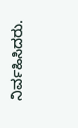ನಿರ್ವಹಿಸಿದರು.